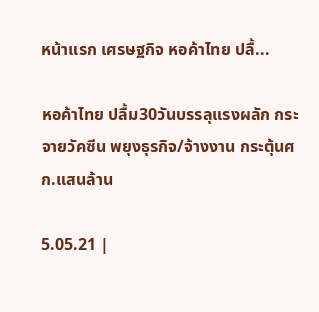หน้าแรก เศรษฐกิจ หอค้าไทย ปลื้...

หอค้าไทย ปลื้ม30วันบรรลุแรงผลัก กระจายวัคซีน พยุงธุรกิจ/จ้างงาน กระตุ้นศก.แสนล้าน

5.05.21 |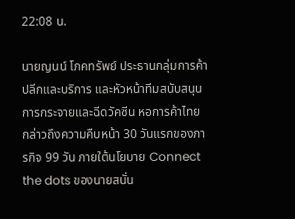22:08 น.

นายญนน์ โภคทรัพย์ ประธานกลุ่มการค้าปลีกและบริการ และหัวหน้าทีมสนับสนุนการกระจายและฉีดวัคซีน หอการค้าไทย กล่าวถึงความคืบหน้า 30 วันแรกของภารกิจ 99 วัน ภายใต้นโยบาย Connect the dots ของนายสนั่น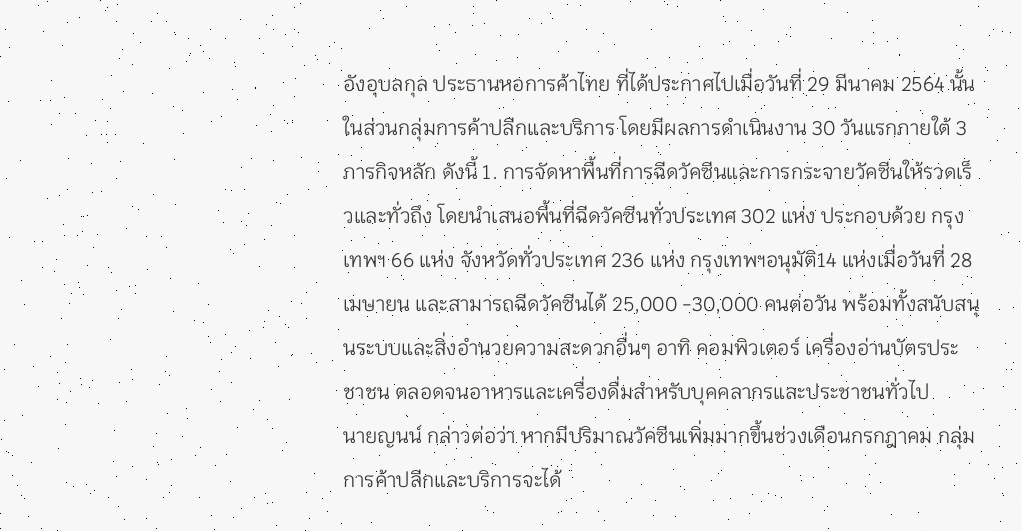อังอุบลกุล ประธานหอการค้าไทย ที่ได้ประกาศไปเมื่อวันที่ 29 มีนาคม 2564 นั้น ในส่วนกลุ่มการค้าปลีกและบริการ โดยมีผลการดำเนินงาน 30 วันแรกภายใต้ 3 ภารกิจหลัก ดังนี้ 1. การจัดหาพื้นที่การฉีดวัคซีนและการกระจายวัคซีนให้รวดเร็วและทั่วถึง โดยนำเสนอพื้นที่ฉีดวัคซีนทั่วประเทศ 302 แห่ง ประกอบด้วย กรุงเทพฯ 66 แห่ง จังหวัดทั่วประเทศ 236 แห่ง กรุงเทพฯอนุมัติ14 แห่งเมื่อวันที่ 28 เมษายน และสามารถฉีดวัคซีนได้ 25,000 -30,000 คนต่อวัน พร้อมทั้งสนับสนุนระบบและสิ่งอำนวยความสะดวกอื่นๆ อาทิ คอมพิวเตอร์ เครื่องอ่านบัตรประชาชน ตลอดจนอาหารและเครื่องดื่มสำหรับบุคคลากรและประชาชนทั่วไป
นายญนน์ กล่าวต่อว่า หากมีปริมาณวัคซีนเพิ่มมากขึ้นช่วงเดือนกรกฎาคม กลุ่มการค้าปลีกและบริการจะได้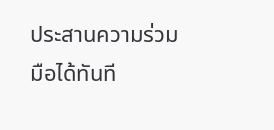ประสานความร่วมมือได้ทันที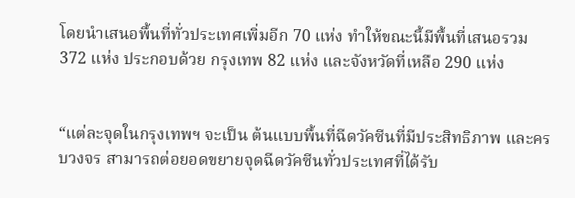โดยนำเสนอพื้นที่ทั่วประเทศเพิ่มอีก 70 แห่ง ทำให้ขณะนี้มีพื้นที่เสนอรวม 372 แห่ง ประกอบด้วย กรุงเทพ 82 แห่ง และจังหวัดที่เหลือ 290 แห่ง


“แต่ละจุดในกรุงเทพฯ จะเป็น ต้นแบบพื้นที่ฉีดวัคซีนที่มีประสิทธิภาพ และครบวงจร สามารถต่อยอดขยายจุดฉีดวัคซีนทั่วประเทศที่ได้รับ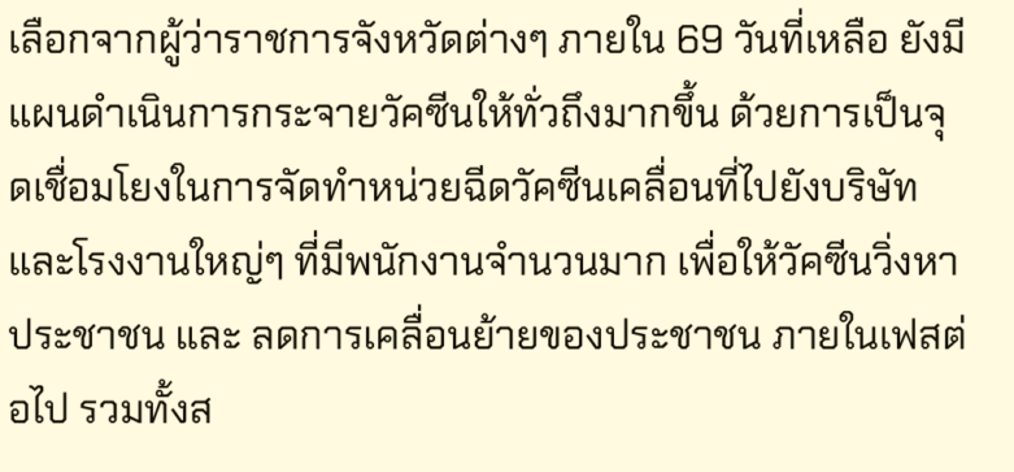เลือกจากผู้ว่าราชการจังหวัดต่างๆ ภายใน 69 วันที่เหลือ ยังมีแผนดำเนินการกระจายวัคซีนให้ทั่วถึงมากขึ้น ด้วยการเป็นจุดเชื่อมโยงในการจัดทำหน่วยฉีดวัคซีนเคลื่อนที่ไปยังบริษัทและโรงงานใหญ่ๆ ที่มีพนักงานจำนวนมาก เพื่อให้วัคซีนวิ่งหาประชาชน และ ลดการเคลื่อนย้ายของประชาชน ภายในเฟสต่อไป รวมทั้งส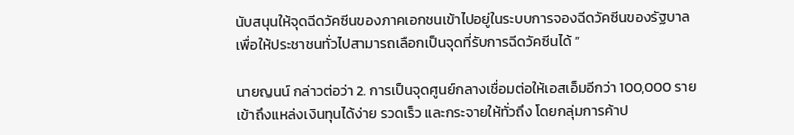นับสนุนให้จุดฉีดวัคซีนของภาคเอกชนเข้าไปอยู่ในระบบการจองฉีดวัคซีนของรัฐบาล เพื่อให้ประชาชนทั่วไปสามารถเลือกเป็นจุดที่รับการฉีดวัคซีนได้ ”

นายญนน์ กล่าวต่อว่า 2. การเป็นจุดศูนย์กลางเชื่อมต่อให้เอสเอ็มอีกว่า 100,000 ราย เข้าถึงแหล่งเงินทุนได้ง่าย รวดเร็ว และกระจายให้ทั่วถึง โดยกลุ่มการค้าป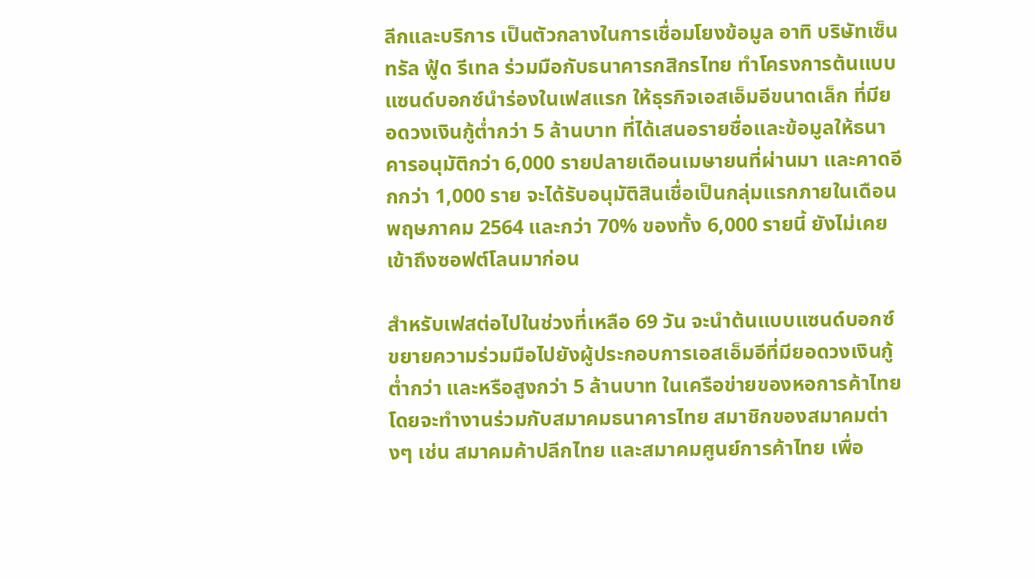ลีกและบริการ เป็นตัวกลางในการเชื่อมโยงข้อมูล อาทิ บริษัทเซ็นทรัล ฟู้ด รีเทล ร่วมมือกับธนาคารกสิกรไทย ทำโครงการต้นแบบแซนด์บอกซ์นำร่องในเฟสแรก ให้ธุรกิจเอสเอ็มอีขนาดเล็ก ที่มียอดวงเงินกู้ต่ำกว่า 5 ล้านบาท ที่ได้เสนอรายชื่อและข้อมูลให้ธนาคารอนุมัติกว่า 6,000 รายปลายเดือนเมษายนที่ผ่านมา และคาดอีกกว่า 1,000 ราย จะได้รับอนุมัติสินเชื่อเป็นกลุ่มแรกภายในเดือนพฤษภาคม 2564 และกว่า 70% ของทั้ง 6,000 รายนี้ ยังไม่เคยเข้าถึงซอฟต์โลนมาก่อน

สำหรับเฟสต่อไปในช่วงที่เหลือ 69 วัน จะนำต้นแบบแซนด์บอกซ์ขยายความร่วมมือไปยังผู้ประกอบการเอสเอ็มอีที่มียอดวงเงินกู้ต่ำกว่า และหรือสูงกว่า 5 ล้านบาท ในเครือข่ายของหอการค้าไทย โดยจะทำงานร่วมกับสมาคมธนาคารไทย สมาชิกของสมาคมต่างๆ เช่น สมาคมค้าปลีกไทย และสมาคมศูนย์การค้าไทย เพื่อ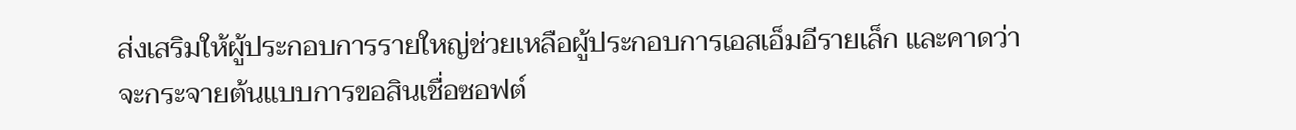ส่งเสริมให้ผู้ประกอบการรายใหญ่ช่วยเหลือผู้ประกอบการเอสเอ็มอีรายเล็ก และคาดว่าจะกระจายต้นแบบการขอสินเชื่อซอฟต์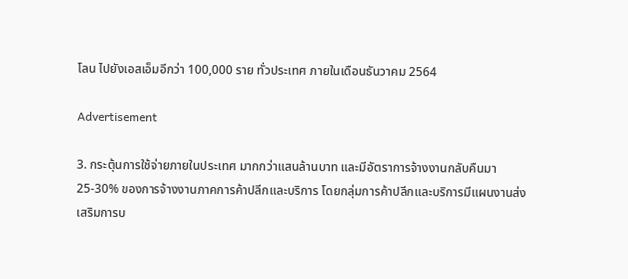โลน ไปยังเอสเอ็มอีกว่า 100,000 ราย ทั่วประเทศ ภายในเดือนธันวาคม 2564

Advertisement

3. กระตุ้นการใช้จ่ายภายในประเทศ มากกว่าแสนล้านบาท และมีอัตราการจ้างงานกลับคืนมา 25-30% ของการจ้างงานภาคการค้าปลีกและบริการ โดยกลุ่มการค้าปลีกและบริการมีแผนงานส่งเสริมการบ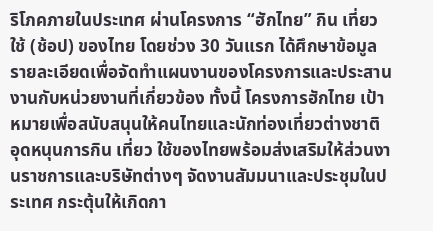ริโภคภายในประเทศ ผ่านโครงการ “ฮักไทย” กิน เที่ยว ใช้ (ช้อป) ของไทย โดยช่วง 30 วันแรก ได้ศึกษาข้อมูลรายละเอียดเพื่อจัดทำแผนงานของโครงการและประสานงานกับหน่วยงานที่เกี่ยวข้อง ทั้งนี้ โครงการฮักไทย เป้าหมายเพื่อสนับสนุนให้คนไทยและนักท่องเที่ยวต่างชาติ อุดหนุนการกิน เที่ยว ใช้ของไทยพร้อมส่งเสริมให้ส่วนงานราชการและบริษัทต่างๆ จัดงานสัมมนาและประชุมในประเทศ กระตุ้นให้เกิดกา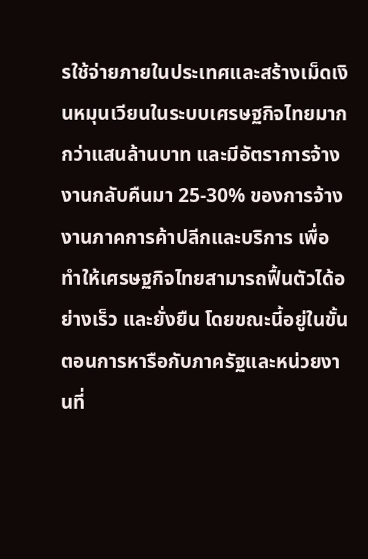รใช้จ่ายภายในประเทศและสร้างเม็ดเงินหมุนเวียนในระบบเศรษฐกิจไทยมากกว่าแสนล้านบาท และมีอัตราการจ้างงานกลับคืนมา 25-30% ของการจ้างงานภาคการค้าปลีกและบริการ เพื่อทำให้เศรษฐกิจไทยสามารถฟื้นตัวได้อย่างเร็ว และยั่งยืน โดยขณะนี้อยู่ในขั้นตอนการหารือกับภาครัฐและหน่วยงานที่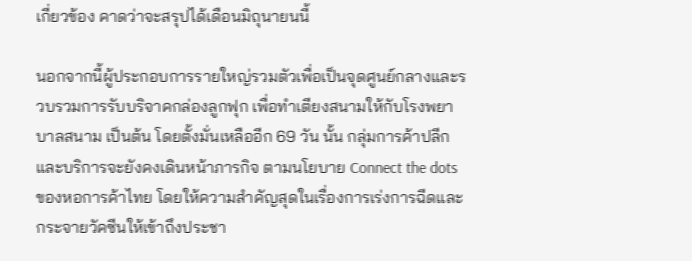เกี่ยวข้อง คาดว่าจะสรุปได้เดือนมิถุนายนนี้

นอกจากนี้ผู้ประกอบการรายใหญ่รวมตัวเพื่อเป็นจุดศูนย์กลางและรวบรวมการรับบริจาคกล่องลูกฟุก เพื่อทำเตียงสนามให้กับโรงพยาบาลสนาม เป็นต้น โดยตั้งมั่นเหลืออีก 69 วัน นั้น กลุ่มการค้าปลีกและบริการจะยังคงเดินหน้าภารกิจ ตามนโยบาย Connect the dots ของหอการค้าไทย โดยให้ความสำคัญสุดในเรื่องการเร่งการฉีดและกระจายวัคซีนให้เข้าถึงประชา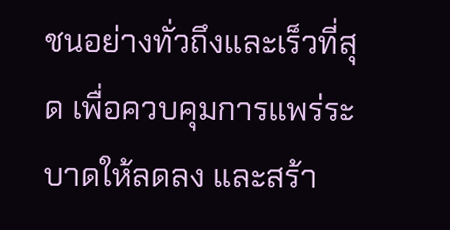ชนอย่างทั่วถึงและเร็วที่สุด เพื่อควบคุมการแพร่ระบาดให้ลดลง และสร้า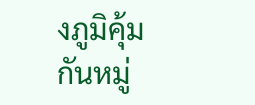งภูมิคุ้มกันหมู่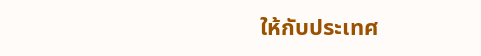ให้กับประเทศ